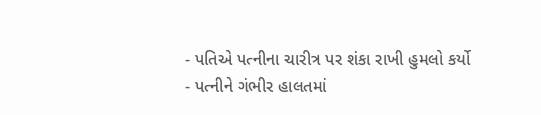- પતિએ પત્નીના ચારીત્ર પર શંકા રાખી હુમલો કર્યો
- પત્નીને ગંભીર હાલતમાં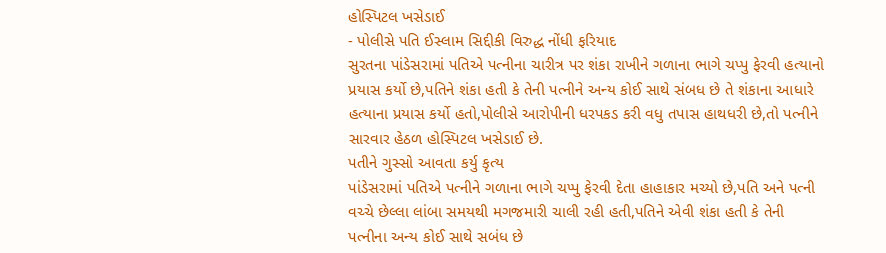હોસ્પિટલ ખસેડાઈ
- પોલીસે પતિ ઈસ્લામ સિદ્દીકી વિરુદ્ધ નોંધી ફરિયાદ
સુરતના પાંડેસરામાં પતિએ પત્નીના ચારીત્ર પર શંકા રાખીને ગળાના ભાગે ચપ્પુ ફેરવી હત્યાનો પ્રયાસ કર્યો છે,પતિને શંકા હતી કે તેની પત્નીને અન્ય કોઈ સાથે સંબધ છે તે શંકાના આધારે હત્યાના પ્રયાસ કર્યો હતો,પોલીસે આરોપીની ધરપકડ કરી વધુ તપાસ હાથધરી છે,તો પત્નીને સારવાર હેઠળ હોસ્પિટલ ખસેડાઈ છે.
પતીને ગુસ્સો આવતા કર્યુ કૃત્ય
પાંડેસરામાં પતિએ પત્નીને ગળાના ભાગે ચપ્પુ ફેરવી દેતા હાહાકાર મચ્યો છે,પતિ અને પત્ની વચ્ચે છેલ્લા લાંબા સમયથી મગજમારી ચાલી રહી હતી,પતિને એવી શંકા હતી કે તેની પત્નીના અન્ય કોઈ સાથે સબંધ છે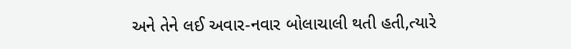અને તેને લઈ અવાર-નવાર બોલાચાલી થતી હતી,ત્યારે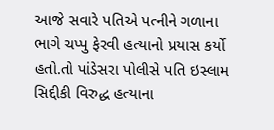આજે સવારે પતિએ પત્નીને ગળાના ભાગે ચપ્પુ ફેરવી હત્યાનો પ્રયાસ કર્યો હતો.તો પાંડેસરા પોલીસે પતિ ઇસ્લામ સિદ્દીકી વિરુદ્ધ હત્યાના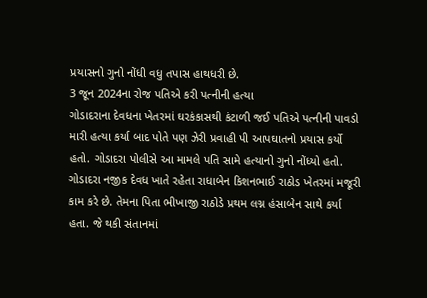પ્રયાસનો ગુનો નોંધી વધુ તપાસ હાથધરી છે.
3 જૂન 2024ના રોજ પતિએ કરી પત્નીની હત્યા
ગોડાદરાના દેવધના ખેતરમાં ઘરકંકાસથી કંટાળી જઈ પતિએ પત્નીની પાવડો મારી હત્યા કર્યા બાદ પોતે પણ ઝેરી પ્રવાહી પી આપઘાતનો પ્રયાસ કર્યો હતો. ગોડાદરા પોલીસે આ મામલે પતિ સામે હત્યાનો ગુનો નોંધ્યો હતો. ગોડાદરા નજીક દેવધ ખાતે રહેતા રાધાબેન કિશનભાઈ રાઠોડ ખેતરમાં મજૂરી કામ કરે છે. તેમના પિતા ભીખાજી રાઠોડે પ્રથમ લગ્ન હંસાબેન સાથે કર્યા હતા. જે થકી સંતાનમાં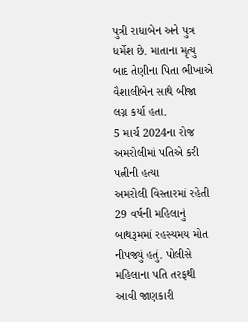પુત્રી રાધાબેન અને પુત્ર ધર્મેશ છે. માતાના મૃત્યુ બાદ તેણીના પિતા ભીખાએ વૈશાલીબેન સાથે બીજા લગ્ન કર્યા હતા.
5 માર્ચ 2024ના રોજ અમરોલીમાં પતિએ કરી પત્નીની હત્યા
અમરોલી વિસ્તારમાં રહેતી 29 વર્ષની મહિલાનું બાથરૂમમાં રહસ્યમય મોત નીપજ્યું હતું. પોલીસે મહિલાના પતિ તરફથી આવી જાણકારી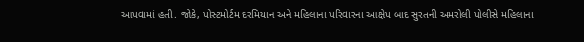આપવામાં હતી. જોકે, પોસ્ટમોર્ટમ દરમિયાન અને મહિલાના પરિવારના આક્ષેપ બાદ સુરતની અમરોલી પોલીસે મહિલાના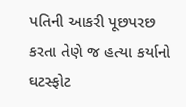પતિની આકરી પૂછપરછ કરતા તેણે જ હત્યા કર્યાનો ઘટસ્ફોટ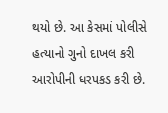થયો છે. આ કેસમાં પોલીસે હત્યાનો ગુનો દાખલ કરી આરોપીની ધરપકડ કરી છે.